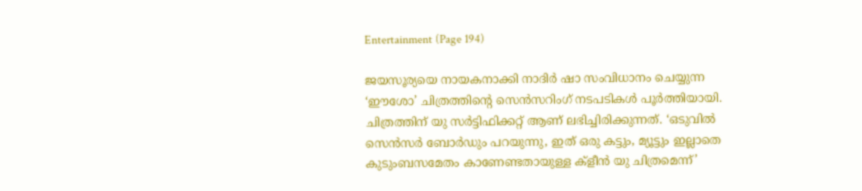Entertainment (Page 194)

ജയസൂര്യയെ നായകനാക്കി നാദിര്‍ ഷാ സംവിധാനം ചെയ്യുന്ന ‘ഈശോ’ ചിത്രത്തിന്റെ സെന്‍സറിംഗ് നടപടികള്‍ പൂര്‍ത്തിയായി. ചിത്രത്തിന് യു സര്‍ട്ടിഫിക്കറ്റ് ആണ് ലഭിച്ചിരിക്കുന്നത്. ‘ഒടുവില്‍ സെന്‍സര്‍ ബോര്‍ഡും പറയുന്നു, ഇത് ഒരു കട്ടും, മ്യൂട്ടും ഇല്ലാതെ കുടുംബസമേതം കാണേണ്ടതായുള്ള ക്‌ളീന്‍ യു ചിത്രമെന്ന്’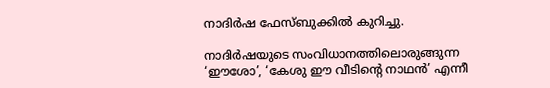നാദിര്‍ഷ ഫേസ്ബുക്കില്‍ കുറിച്ചു.

നാദിര്‍ഷയുടെ സംവിധാനത്തിലൊരുങ്ങുന്ന ‘ഈശോ’, ‘കേശു ഈ വീടിന്റെ നാഥന്‍’ എന്നീ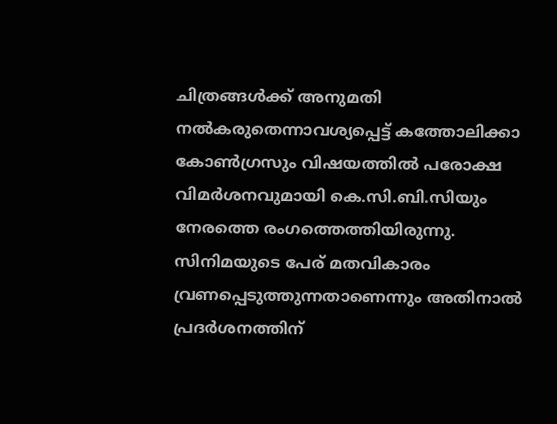ചിത്രങ്ങള്‍ക്ക് അനുമതി നല്‍കരുതെന്നാവശ്യപ്പെട്ട് കത്തോലിക്കാ കോണ്‍ഗ്രസും വിഷയത്തില്‍ പരോക്ഷ വിമര്‍ശനവുമായി കെ.സി.ബി.സിയും നേരത്തെ രംഗത്തെത്തിയിരുന്നു. സിനിമയുടെ പേര് മതവികാരം വ്രണപ്പെടുത്തുന്നതാണെന്നും അതിനാല്‍ പ്രദര്‍ശനത്തിന്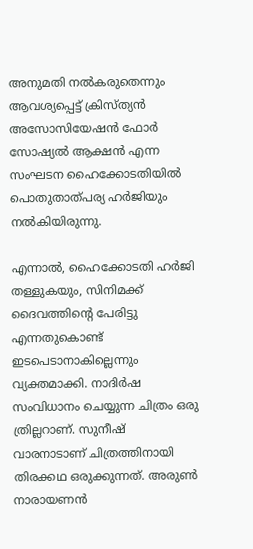അനുമതി നല്‍കരുതെന്നും ആവശ്യപ്പെട്ട് ക്രിസ്ത്യന്‍ അസോസിയേഷന്‍ ഫോര്‍ സോഷ്യല്‍ ആക്ഷന്‍ എന്ന സംഘടന ഹൈക്കോടതിയില്‍ പൊതുതാത്പര്യ ഹര്‍ജിയും നല്‍കിയിരുന്നു.

എന്നാല്‍, ഹൈക്കോടതി ഹര്‍ജി തള്ളുകയും, സിനിമക്ക് ദൈവത്തിന്റെ പേരിട്ടു എന്നതുകൊണ്ട് ഇടപെടാനാകില്ലെന്നും വ്യക്തമാക്കി. നാദിര്‍ഷ സംവിധാനം ചെയ്യുന്ന ചിത്രം ഒരു ത്രില്ലറാണ്. സുനീഷ് വാരനാടാണ് ചിത്രത്തിനായി തിരക്കഥ ഒരുക്കുന്നത്. അരുണ്‍ നാരായണന്‍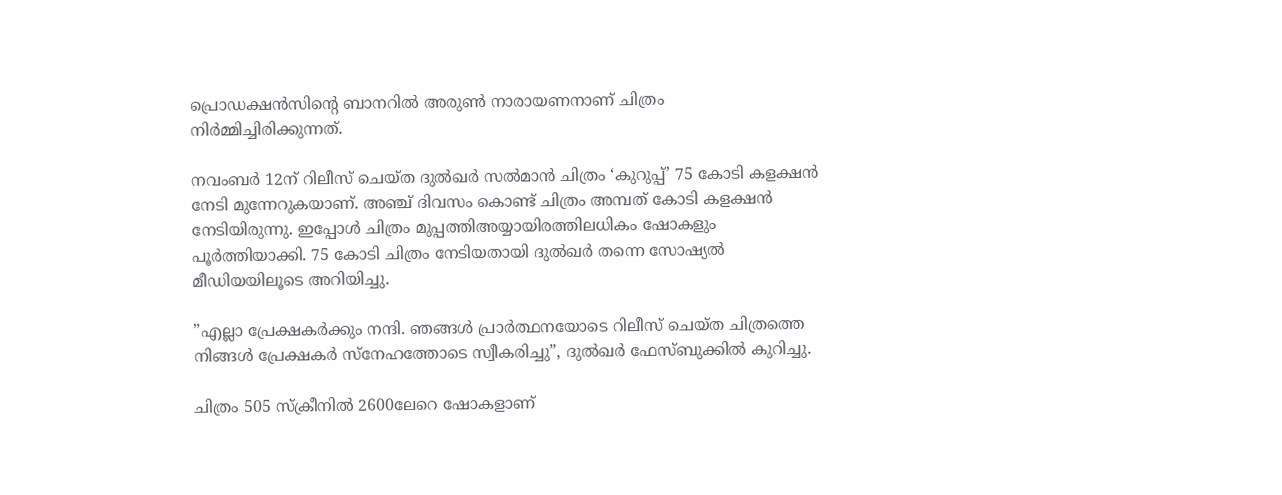പ്രൊഡക്ഷന്‍സിന്റെ ബാനറില്‍ അരുണ്‍ നാരായണനാണ് ചിത്രം നിര്‍മ്മിച്ചിരിക്കുന്നത്.

നവംബര്‍ 12ന് റിലീസ് ചെയ്ത ദുല്‍ഖര്‍ സല്‍മാന്‍ ചിത്രം ‘കുറുപ്പ്’ 75 കോടി കളക്ഷന്‍ നേടി മുന്നേറുകയാണ്. അഞ്ച് ദിവസം കൊണ്ട് ചിത്രം അമ്പത് കോടി കളക്ഷന്‍ നേടിയിരുന്നു. ഇപ്പോള്‍ ചിത്രം മുപ്പത്തിഅയ്യായിരത്തിലധികം ഷോകളും പൂര്‍ത്തിയാക്കി. 75 കോടി ചിത്രം നേടിയതായി ദുല്‍ഖര്‍ തന്നെ സോഷ്യല്‍ മീഡിയയിലൂടെ അറിയിച്ചു.

”എല്ലാ പ്രേക്ഷകര്‍ക്കും നന്ദി. ഞങ്ങള്‍ പ്രാര്‍ത്ഥനയോടെ റിലീസ് ചെയ്ത ചിത്രത്തെ നിങ്ങള്‍ പ്രേക്ഷകര്‍ സ്‌നേഹത്തോടെ സ്വീകരിച്ചു”, ദുല്‍ഖര്‍ ഫേസ്ബുക്കില്‍ കുറിച്ചു.

ചിത്രം 505 സ്‌ക്രീനില്‍ 2600ലേറെ ഷോകളാണ്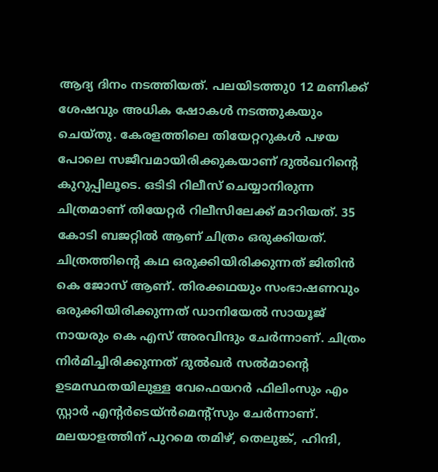ആദ്യ ദിനം നടത്തിയത്. പലയിടത്തു0 12 മണിക്ക് ശേഷവും അധിക ഷോകള്‍ നടത്തുകയും ചെയ്തു. കേരളത്തിലെ തിയേറ്ററുകള്‍ പഴയ പോലെ സജീവമായിരിക്കുകയാണ് ദുല്‍ഖറിന്റെ കുറുപ്പിലൂടെ. ഒടിടി റിലീസ് ചെയ്യാനിരുന്ന ചിത്രമാണ് തിയേറ്റര്‍ റിലീസിലേക്ക് മാറിയത്. 35 കോടി ബജറ്റില്‍ ആണ് ചിത്രം ഒരുക്കിയത്. ചിത്രത്തിന്റെ കഥ ഒരുക്കിയിരിക്കുന്നത് ജിതിന്‍ കെ ജോസ് ആണ്. തിരക്കഥയും സംഭാഷണവും ഒരുക്കിയിരിക്കുന്നത് ഡാനിയേല്‍ സായൂജ് നായരും കെ എസ് അരവിന്ദും ചേര്‍ന്നാണ്. ചിത്രം നിര്‍മിച്ചിരിക്കുന്നത് ദുല്‍ഖര്‍ സല്‍മാന്റെ ഉടമസ്ഥതയിലുള്ള വേഫെയറര്‍ ഫിലിംസും എം സ്റ്റാര്‍ എന്റര്‍ടെയ്ന്‍മെന്റ്‌സും ചേര്‍ന്നാണ്. മലയാളത്തിന് പുറമെ തമിഴ്, തെലുങ്ക്, ഹിന്ദി,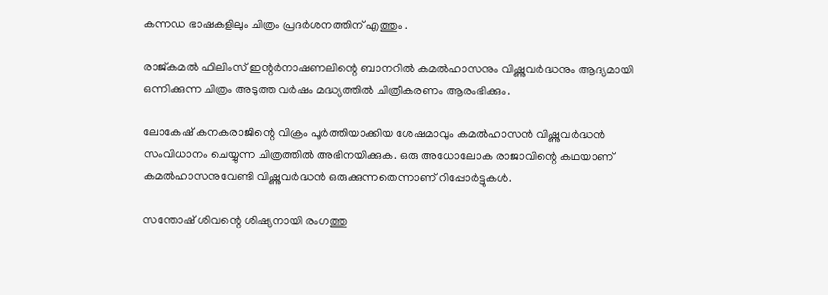കന്നഡ ഭാഷകളിലും ചിത്രം പ്രദര്‍ശനത്തിന് എത്തും .

രാജ്കമല്‍ ഫിലിംസ് ഇന്റര്‍നാഷണലിന്റെ ബാനറില്‍ കമല്‍ഹാസനും വിഷ്ണുവര്‍ദ്ധനും ആദ്യമായി ഒന്നിക്കുന്ന ചിത്രം അടുത്ത വര്‍ഷം മദ്ധ്യത്തില്‍ ചിത്രീകരണം ആരംഭിക്കും.

ലോകേഷ് കനകരാജിന്റെ വിക്രം പൂര്‍ത്തിയാക്കിയ ശേഷമാവും കമല്‍ഹാസന്‍ വിഷ്ണുവര്‍ദ്ധന്‍ സംവിധാനം ചെയ്യുന്ന ചിത്രത്തില്‍ അഭിനയിക്കുക. ഒരു അധോലോക രാജാവിന്റെ കഥയാണ് കമല്‍ഹാസനുവേണ്ടി വിഷ്ണുവര്‍ദ്ധന്‍ ഒരുക്കുന്നതെന്നാണ് റിപ്പോര്‍ട്ടുകള്‍.

സന്തോഷ് ശിവന്റെ ശിഷ്യനായി രംഗത്തു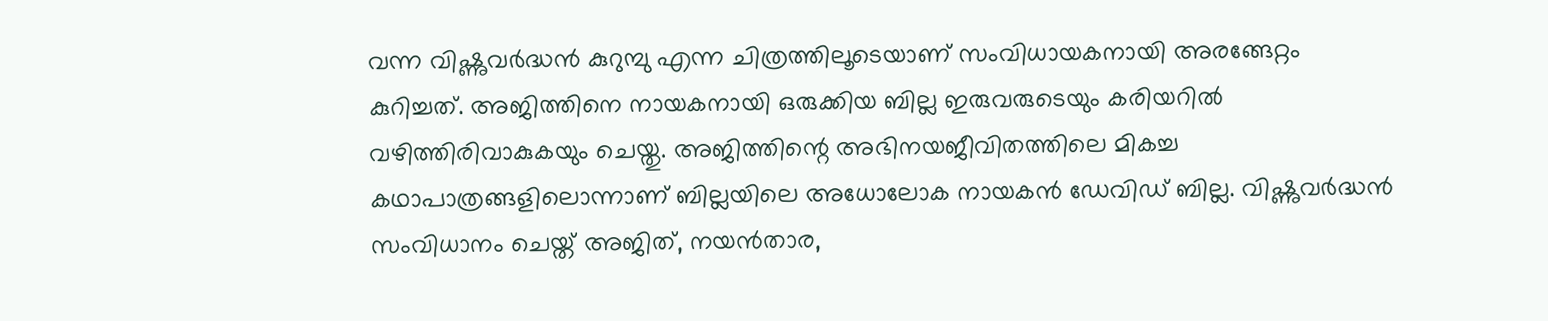വന്ന വിഷ്ണുവര്‍ദ്ധന്‍ കുറുമ്പു എന്ന ചിത്രത്തിലൂടെയാണ് സംവിധായകനായി അരങ്ങേറ്റം കുറിച്ചത്. അജിത്തിനെ നായകനായി ഒരുക്കിയ ബില്ല ഇരുവരുടെയും കരിയറില്‍ വഴിത്തിരിവാകുകയും ചെയ്തു. അജിത്തിന്റെ അഭിനയജീവിതത്തിലെ മികച്ച കഥാപാത്രങ്ങളിലൊന്നാണ് ബില്ലയിലെ അധോലോക നായകന്‍ ഡേവിഡ് ബില്ല. വിഷ്ണുവര്‍ദ്ധന്‍ സംവിധാനം ചെയ്ത് അജിത്, നയന്‍താര,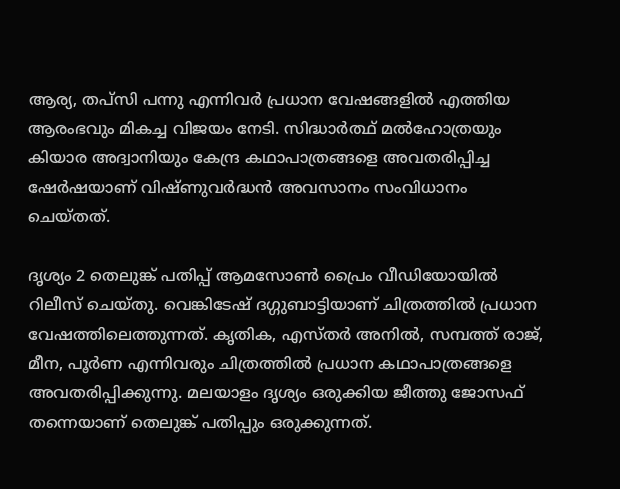ആര്യ, തപ്സി പന്നു എന്നിവര്‍ പ്രധാന വേഷങ്ങളില്‍ എത്തിയ ആരംഭവും മികച്ച വിജയം നേടി. സിദ്ധാര്‍ത്ഥ് മല്‍ഹോത്രയും കിയാര അദ്വാനിയും കേന്ദ്ര കഥാപാത്രങ്ങളെ അവതരിപ്പിച്ച ഷേര്‍ഷയാണ് വിഷ്ണുവര്‍ദ്ധന്‍ അവസാനം സംവിധാനം ചെയ്തത്.

ദൃശ്യം 2 തെലുങ്ക് പതിപ്പ് ആമസോണ്‍ പ്രൈം വീഡിയോയില്‍ റിലീസ് ചെയ്തു. വെങ്കിടേഷ് ദഗ്ഗുബാട്ടിയാണ് ചിത്രത്തില്‍ പ്രധാന വേഷത്തിലെത്തുന്നത്. കൃതിക, എസ്തര്‍ അനില്‍, സമ്പത്ത് രാജ്, മീന, പൂര്‍ണ എന്നിവരും ചിത്രത്തില്‍ പ്രധാന കഥാപാത്രങ്ങളെ അവതരിപ്പിക്കുന്നു. മലയാളം ദൃശ്യം ഒരുക്കിയ ജീത്തു ജോസഫ് തന്നെയാണ് തെലുങ്ക് പതിപ്പും ഒരുക്കുന്നത്.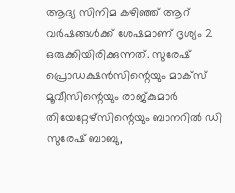ആദ്യ സിനിമ കഴിഞ്ഞ് ആറ് വര്‍ഷങ്ങള്‍ക്ക് ശേഷമാണ് ദൃശ്യം 2 ഒരുക്കിയിരിക്കുന്നത്. സുരേഷ് പ്രൊഡക്ഷന്‍സിന്റെയും മാക്സ് മൂവീസിന്റെയും രാജ്കുമാര്‍ തിയേറ്റേഴ്സിന്റെയും ബാനറില്‍ ഡി സുരേഷ് ബാബു,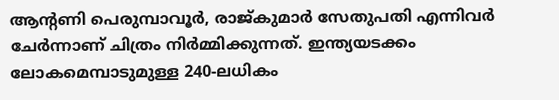ആന്റണി പെരുമ്പാവൂര്‍, രാജ്കുമാര്‍ സേതുപതി എന്നിവര്‍ ചേര്‍ന്നാണ് ചിത്രം നിര്‍മ്മിക്കുന്നത്. ഇന്ത്യയടക്കം ലോകമെമ്പാടുമുള്ള 240-ലധികം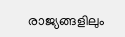രാജ്യങ്ങളിലും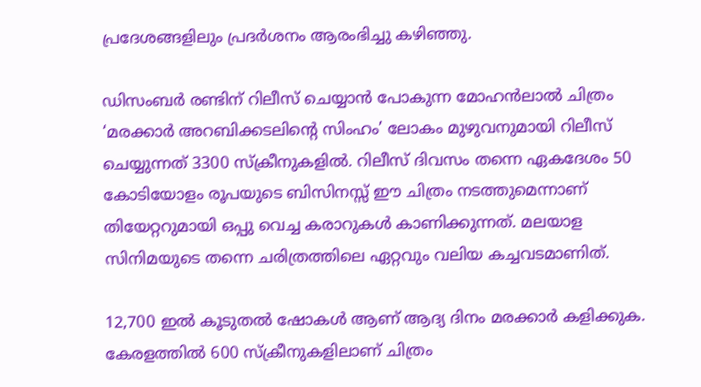പ്രദേശങ്ങളിലും പ്രദര്‍ശനം ആരംഭിച്ചു കഴിഞ്ഞു.

ഡിസംബര്‍ രണ്ടിന് റിലീസ് ചെയ്യാന്‍ പോകുന്ന മോഹന്‍ലാല്‍ ചിത്രം ‘മരക്കാര്‍ അറബിക്കടലിന്റെ സിംഹം’ ലോകം മുഴുവനുമായി റിലീസ് ചെയ്യുന്നത് 3300 സ്‌ക്രീനുകളില്‍. റിലീസ് ദിവസം തന്നെ ഏകദേശം 50 കോടിയോളം രൂപയുടെ ബിസിനസ്സ് ഈ ചിത്രം നടത്തുമെന്നാണ് തിയേറ്ററുമായി ഒപ്പു വെച്ച കരാറുകള്‍ കാണിക്കുന്നത്. മലയാള സിനിമയുടെ തന്നെ ചരിത്രത്തിലെ ഏറ്റവും വലിയ കച്ചവടമാണിത്.

12,700 ഇല്‍ കൂടുതല്‍ ഷോകള്‍ ആണ് ആദ്യ ദിനം മരക്കാര്‍ കളിക്കുക. കേരളത്തില്‍ 600 സ്‌ക്രീനുകളിലാണ് ചിത്രം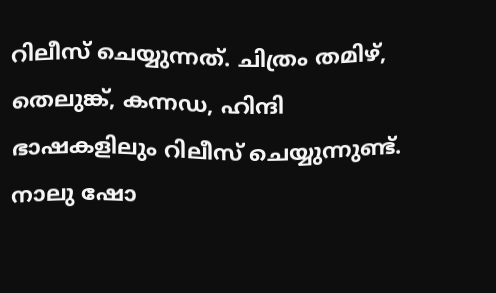റിലീസ് ചെയ്യുന്നത്. ചിത്രം തമിഴ്, തെലുങ്ക്, കന്നഡ, ഹിന്ദി ഭാഷകളിലും റിലീസ് ചെയ്യുന്നുണ്ട്. നാലു ഷോ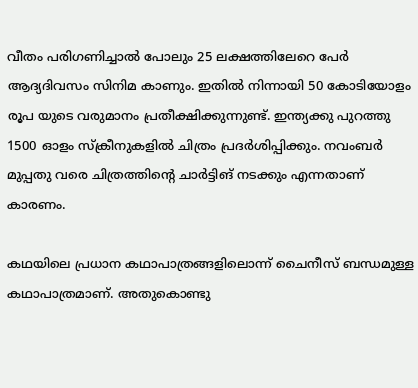വീതം പരിഗണിച്ചാല്‍ പോലും 25 ലക്ഷത്തിലേറെ പേര്‍ ആദ്യദിവസം സിനിമ കാണും. ഇതില്‍ നിന്നായി 50 കോടിയോളം രൂപ യുടെ വരുമാനം പ്രതീക്ഷിക്കുന്നുണ്ട്. ഇന്ത്യക്കു പുറത്തു 1500 ഓളം സ്‌ക്രീനുകളില്‍ ചിത്രം പ്രദര്‍ശിപ്പിക്കും. നവംബര്‍ മുപ്പതു വരെ ചിത്രത്തിന്റെ ചാര്‍ട്ടിങ് നടക്കും എന്നതാണ് കാരണം.

കഥയിലെ പ്രധാന കഥാപാത്രങ്ങളിലൊന്ന് ചൈനീസ് ബന്ധമുള്ള കഥാപാത്രമാണ്. അതുകൊണ്ടു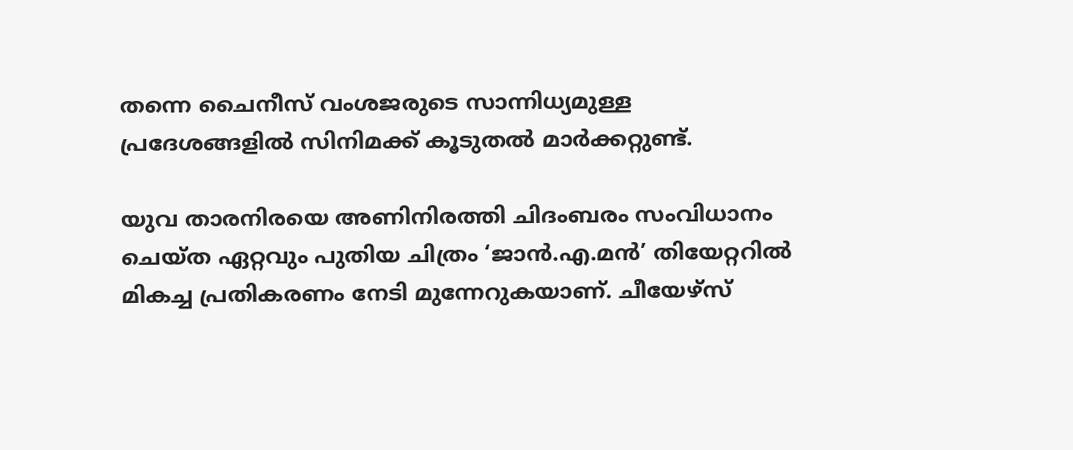തന്നെ ചൈനീസ് വംശജരുടെ സാന്നിധ്യമുള്ള പ്രദേശങ്ങളില്‍ സിനിമക്ക് കൂടുതല്‍ മാര്‍ക്കറ്റുണ്ട്.

യുവ താരനിരയെ അണിനിരത്തി ചിദംബരം സംവിധാനം ചെയ്ത ഏറ്റവും പുതിയ ചിത്രം ‘ജാന്‍.എ.മന്‍’ തിയേറ്ററില്‍ മികച്ച പ്രതികരണം നേടി മുന്നേറുകയാണ്. ചീയേഴ്‌സ്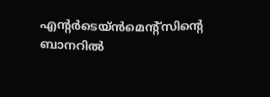എന്റര്‍ടെയ്ന്‍മെന്റ്‌സിന്റെ ബാനറില്‍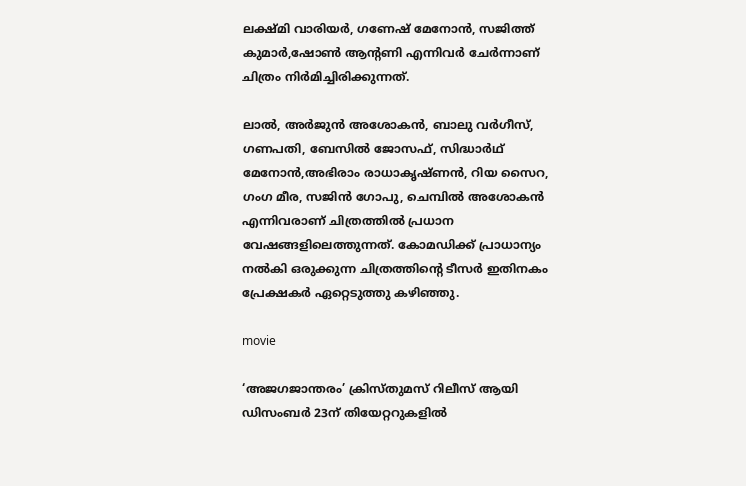ലക്ഷ്മി വാരിയര്‍, ഗണേഷ് മേനോന്‍, സജിത്ത് കുമാര്‍,ഷോണ്‍ ആന്റണി എന്നിവര്‍ ചേര്‍ന്നാണ് ചിത്രം നിര്‍മിച്ചിരിക്കുന്നത്.

ലാല്‍, അര്‍ജുന്‍ അശോകന്‍, ബാലു വര്‍ഗീസ്, ഗണപതി, ബേസില്‍ ജോസഫ്, സിദ്ധാര്‍ഥ് മേനോന്‍,അഭിരാം രാധാകൃഷ്ണന്‍, റിയ സൈറ, ഗംഗ മീര, സജിന്‍ ഗോപു, ചെമ്പില്‍ അശോകന്‍ എന്നിവരാണ് ചിത്രത്തില്‍ പ്രധാന വേഷങ്ങളിലെത്തുന്നത്. കോമഡിക്ക് പ്രാധാന്യം നല്‍കി ഒരുക്കുന്ന ചിത്രത്തിന്റെ ടീസര്‍ ഇതിനകം പ്രേക്ഷകര്‍ ഏറ്റെടുത്തു കഴിഞ്ഞു.

movie

‘അജഗജാന്തരം’ ക്രിസ്തുമസ് റിലീസ് ആയി ഡിസംബര്‍ 23ന് തിയേറ്ററുകളില്‍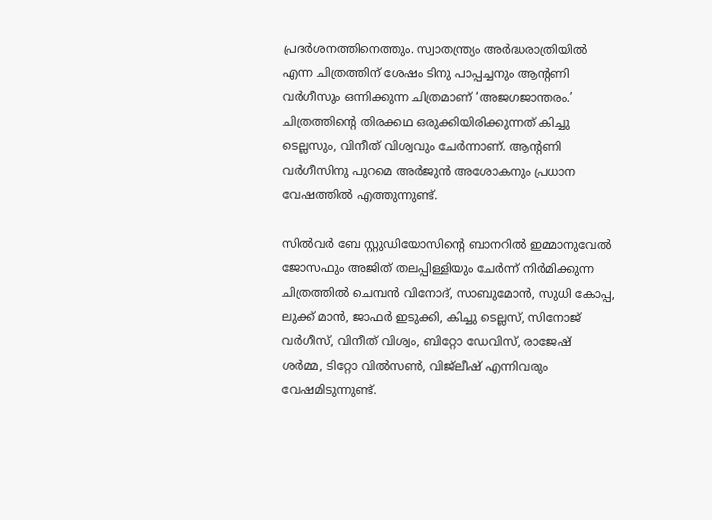പ്രദര്‍ശനത്തിനെത്തും. സ്വാതന്ത്ര്യം അര്‍ദ്ധരാത്രിയില്‍ എന്ന ചിത്രത്തിന് ശേഷം ടിനു പാപ്പച്ചനും ആന്റണി വര്‍ഗീസും ഒന്നിക്കുന്ന ചിത്രമാണ് ‘അജഗജാന്തരം.’ ചിത്രത്തിന്റെ തിരക്കഥ ഒരുക്കിയിരിക്കുന്നത് കിച്ചു ടെല്ലസും, വിനീത് വിശ്വവും ചേര്‍ന്നാണ്. ആന്റണി വര്‍ഗീസിനു പുറമെ അര്‍ജുന്‍ അശോകനും പ്രധാന വേഷത്തില്‍ എത്തുന്നുണ്ട്.

സില്‍വര്‍ ബേ സ്റ്റുഡിയോസിന്റെ ബാനറില്‍ ഇമ്മാനുവേല്‍ ജോസഫും അജിത് തലപ്പിള്ളിയും ചേര്‍ന്ന് നിര്‍മിക്കുന്ന ചിത്രത്തില്‍ ചെമ്പന്‍ വിനോദ്, സാബുമോന്‍, സുധി കോപ്പ, ലുക്ക് മാന്‍, ജാഫര്‍ ഇടുക്കി, കിച്ചു ടെല്ലസ്, സിനോജ് വര്‍ഗീസ്, വിനീത് വിശ്വം, ബിറ്റോ ഡേവിസ്, രാജേഷ് ശര്‍മ്മ, ടിറ്റോ വില്‍സണ്‍, വിജ്ലീഷ് എന്നിവരും വേഷമിടുന്നുണ്ട്.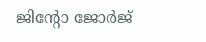ജിന്റോ ജോര്‍ജ്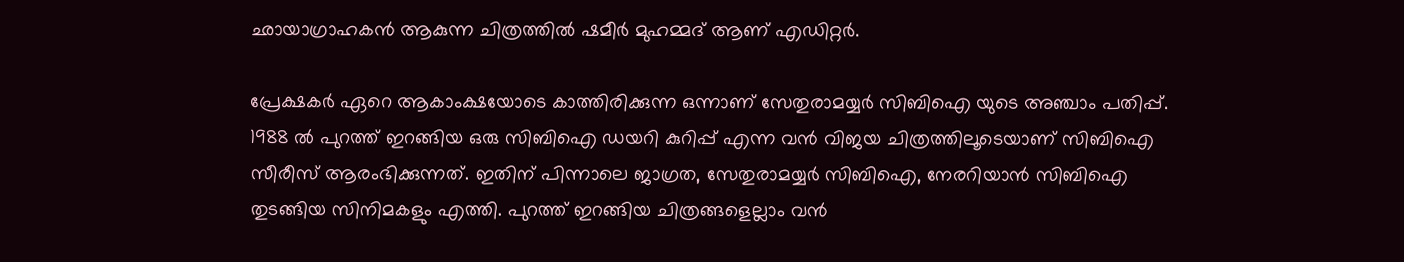ഛായാഗ്രാഹകന്‍ ആകുന്ന ചിത്രത്തില്‍ ഷമീര്‍ മുഹമ്മദ് ആണ് എഡിറ്റര്‍.

പ്രേക്ഷകര്‍ ഏറെ ആകാംക്ഷയോടെ കാത്തിരിക്കുന്ന ഒന്നാണ് സേതുരാമയ്യര്‍ സിബിഐ യുടെ അഞ്ചാം പതിപ്പ്. 1988 ല്‍ പുറത്ത് ഇറങ്ങിയ ഒരു സിബിഐ ഡയറി കുറിപ്പ് എന്ന വന്‍ വിജയ ചിത്രത്തിലൂടെയാണ് സിബിഐ സീരീസ് ആരംഭിക്കുന്നത്. ഇതിന് പിന്നാലെ ജാഗ്രത, സേതുരാമയ്യര്‍ സിബിഐ, നേരറിയാന്‍ സിബിഐ തുടങ്ങിയ സിനിമകളും എത്തി. പുറത്ത് ഇറങ്ങിയ ചിത്രങ്ങളെല്ലാം വന്‍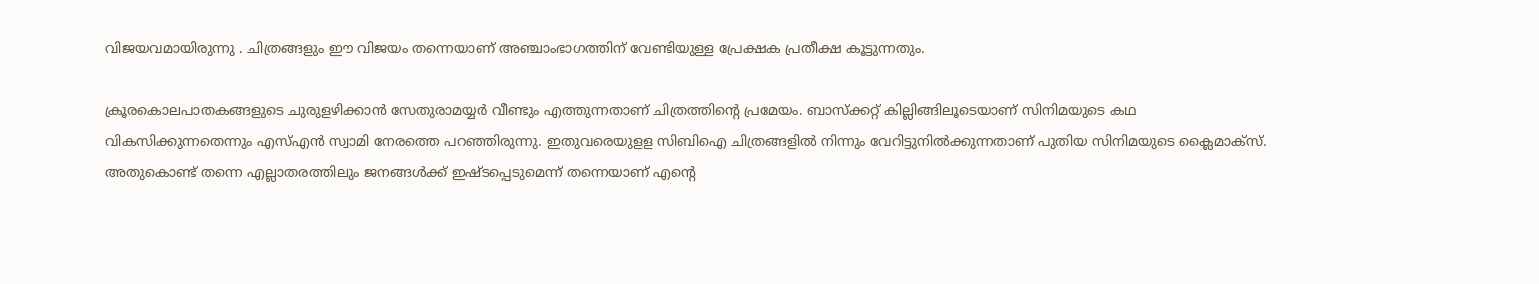വിജയവമായിരുന്നു . ചിത്രങ്ങളും ഈ വിജയം തന്നെയാണ് അഞ്ചാംഭാഗത്തിന് വേണ്ടിയുള്ള പ്രേക്ഷക പ്രതീക്ഷ കൂട്ടുന്നതും.

ക്രൂരകൊലപാതകങ്ങളുടെ ചുരുളഴിക്കാന്‍ സേതുരാമയ്യര്‍ വീണ്ടും എത്തുന്നതാണ് ചിത്രത്തിന്റെ പ്രമേയം. ബാസ്‌ക്കറ്റ് കില്ലിങ്ങിലൂടെയാണ് സിനിമയുടെ കഥ വികസിക്കുന്നതെന്നും എസ്എന്‍ സ്വാമി നേരത്തെ പറഞ്ഞിരുന്നു. ഇതുവരെയുളള സിബിഐ ചിത്രങ്ങളില്‍ നിന്നും വേറിട്ടുനില്‍ക്കുന്നതാണ് പുതിയ സിനിമയുടെ ക്ലൈമാക്സ്. അതുകൊണ്ട് തന്നെ എല്ലാതരത്തിലും ജനങ്ങള്‍ക്ക് ഇഷ്ടപ്പെടുമെന്ന് തന്നെയാണ് എന്റെ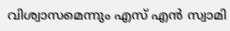വിശ്വാസമെന്നും എസ് എന്‍ സ്വാമി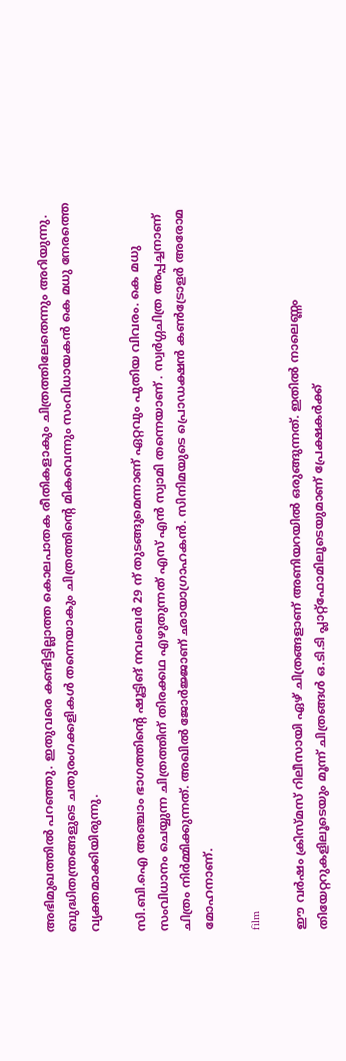അഭിമുഖത്തില്‍ പറഞ്ഞു. ഇതുവരെ കണ്ടിട്ടില്ലാത്ത കൊലപാതക രീതികളാകും ചിത്രത്തിലേതെന്നും അറിയുന്നു. ബുദ്ധിതന്ത്രങ്ങളുടെ ചതുരംഗക്കളികള്‍ തന്നെയാകും ചിത്രത്തിന്റെ മികവെന്നും സംവിധായകന്‍ കെ മധു നേരത്തെ വ്യക്തമാക്കിയിരുന്നു.

സി.ബി.ഐ അഞ്ചാം ഭാഗത്തിന്റെ ഷൂട്ടിങ് നവംബര്‍ 29 ന് തുടങ്ങുമെന്നാണ്‌ ഏറ്റവും പുതിയ വിവരം. കെ മധു സംവിധാനം ചെയ്യുന്ന ചിത്രത്തിന് തിരക്കഥ എഴുതുന്നത് എസ് എന്‍ സ്വാമി തന്നെയാണ് . സ്വര്‍ഗ്ഗചിത്ര അപ്പച്ചനാണ് ചിത്രം നിര്‍മ്മിക്കുന്നത്. അഖില്‍ ജോര്‍ജ്ജാണ് ഛായാഗ്രാഹകന്‍. സിനിമയുടെ പ്രൊഡക്ഷന്‍ കണ്‍ട്രോളര്‍ അരോമ മോഹനാണ്.

film

ഈ വര്‍ഷം ക്രിസ്മസ് റിലീസായി ഏഴ് ചിത്രങ്ങളാണ് അണിയറയില്‍ ഒരുങ്ങുന്നത്. ഇതില്‍ നാലെണ്ണം തിയേറ്ററുകളിലൂടെയും മൂന്ന് ചിത്രങ്ങള്‍ ഒ.ടി.ടി പ്ലാറ്റ്‌ഫോമിലൂടെയുമാണ് പ്രേക്ഷകര്‍ക്ക്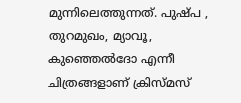മുന്നിലെത്തുന്നത്. പുഷ്പ , തുറമുഖം, മ്യാവൂ, കുഞ്ഞെല്‍ദോ എന്നീ ചിത്രങ്ങളാണ് ക്രിസ്മസ്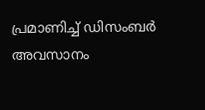പ്രമാണിച്ച് ഡിസംബര്‍ അവസാനം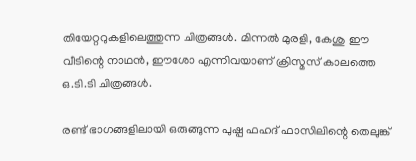തിയേറ്ററുകളിലെത്തുന്ന ചിത്രങ്ങള്‍. മിന്നല്‍ മുരളി, കേശു ഈ വീടിന്റെ നാഥന്‍, ഈശോ എന്നിവയാണ് ക്രിസ്മസ് കാലത്തെ ഒ.ടി.ടി ചിത്രങ്ങള്‍.

രണ്ട് ഭാഗങ്ങളിലായി ഒരുങ്ങുന്ന പുഷ്പ ഫഹദ് ഫാസിലിന്റെ തെലുങ്ക്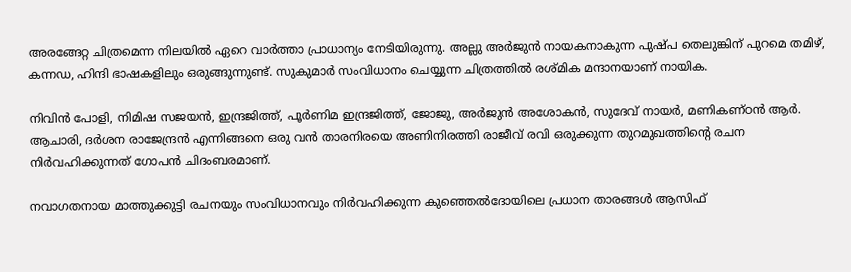അരങ്ങേറ്റ ചിത്രമെന്ന നിലയില്‍ ഏറെ വാര്‍ത്താ പ്രാധാന്യം നേടിയിരുന്നു. അല്ലു അര്‍ജുന്‍ നായകനാകുന്ന പുഷ്പ തെലുങ്കിന് പുറമെ തമിഴ്, കന്നഡ, ഹിന്ദി ഭാഷകളിലും ഒരുങ്ങുന്നുണ്ട്. സുകുമാര്‍ സംവിധാനം ചെയ്യുന്ന ചിത്രത്തില്‍ രശ്മിക മന്ദാനയാണ് നായിക.

നിവിന്‍ പോളി, നിമിഷ സജയന്‍, ഇന്ദ്രജിത്ത്, പൂര്‍ണിമ ഇന്ദ്രജിത്ത്, ജോജു, അര്‍ജുന്‍ അശോകന്‍, സുദേവ് നായര്‍, മണികണ്ഠന്‍ ആര്‍. ആചാരി, ദര്‍ശന രാജേന്ദ്രന്‍ എന്നിങ്ങനെ ഒരു വന്‍ താരനിരയെ അണിനിരത്തി രാജീവ് രവി ഒരുക്കുന്ന തുറമുഖത്തിന്റെ രചന നിര്‍വഹിക്കുന്നത് ഗോപന്‍ ചിദംബരമാണ്.

നവാഗതനായ മാത്തുക്കുട്ടി രചനയും സംവിധാനവും നിര്‍വഹിക്കുന്ന കുഞ്ഞെല്‍ദോയിലെ പ്രധാന താരങ്ങള്‍ ആസിഫ്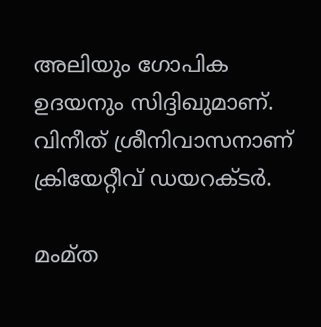അലിയും ഗോപിക ഉദയനും സിദ്ദിഖുമാണ്. വിനീത് ശ്രീനിവാസനാണ് ക്രിയേറ്റീവ് ഡയറക്ടര്‍.

മംമ്ത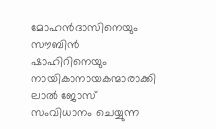മോഹന്‍ദാസിനെയും സൗബിന്‍ ഷാഹിറിനെയും നായികാനായകന്മാരാക്കി ലാല്‍ ജോസ് സംവിധാനം ചെയ്യുന്ന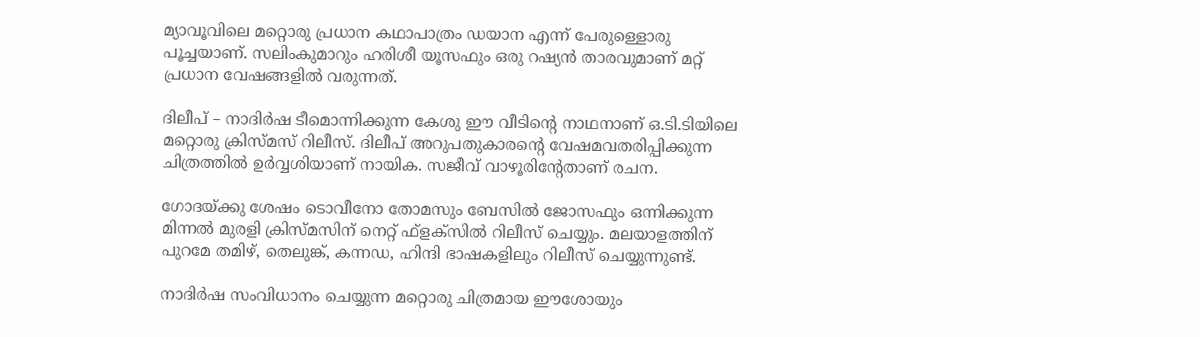മ്യാവൂവിലെ മറ്റൊരു പ്രധാന കഥാപാത്രം ഡയാന എന്ന് പേരുള്ളൊരു പൂച്ചയാണ്. സലിംകുമാറും ഹരിശീ യൂസഫും ഒരു റഷ്യന്‍ താരവുമാണ് മറ്റ് പ്രധാന വേഷങ്ങളില്‍ വരുന്നത്.

ദിലീപ് – നാദിര്‍ഷ ടീമൊന്നിക്കുന്ന കേശു ഈ വീടിന്റെ നാഥനാണ് ഒ.ടി.ടിയിലെ മറ്റൊരു ക്രിസ്മസ് റിലീസ്. ദിലീപ് അറുപതുകാരന്റെ വേഷമവതരിപ്പിക്കുന്ന ചിത്രത്തില്‍ ഉര്‍വ്വശിയാണ് നായിക. സജീവ് വാഴൂരിന്റേതാണ് രചന.

ഗോദയ്ക്കു ശേഷം ടൊവീനോ തോമസും ബേസില്‍ ജോസഫും ഒന്നിക്കുന്ന മിന്നല്‍ മുരളി ക്രിസ്മസിന് നെറ്റ് ഫ്‌ളക്‌സില്‍ റിലീസ് ചെയ്യും. മലയാളത്തിന് പുറമേ തമിഴ്, തെലുങ്ക്, കന്നഡ, ഹിന്ദി ഭാഷകളിലും റിലീസ് ചെയ്യുന്നുണ്ട്.

നാദിര്‍ഷ സംവിധാനം ചെയ്യുന്ന മറ്റൊരു ചിത്രമായ ഈശോയും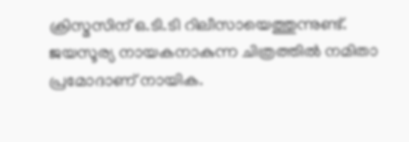ക്രിസ്മസിന് ഒ.ടി.ടി റിലീസായെത്തുന്നുണ്ട്. ജയസൂര്യ നായകനാകുന്ന ചിത്രത്തില്‍ നമിതാ പ്രമോദാണ് നായിക.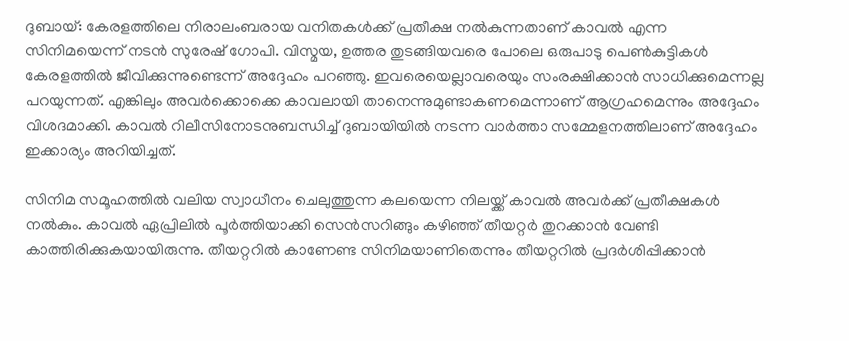ദുബായ്: കേരളത്തിലെ നിരാലംബരായ വനിതകൾക്ക് പ്രതീക്ഷ നൽകുന്നതാണ് കാവൽ എന്ന സിനിമയെന്ന് നടൻ സുരേഷ് ഗോപി. വിസ്മയ, ഉത്തര തുടങ്ങിയവരെ പോലെ ഒരുപാടു പെൺകുട്ടികൾ കേരളത്തിൽ ജീവിക്കുന്നുണ്ടെന്ന് അദ്ദേഹം പറഞ്ഞു. ഇവരെയെല്ലാവരെയും സംരക്ഷിക്കാൻ സാധിക്കുമെന്നല്ല പറയുന്നത്. എങ്കിലും അവർക്കൊക്കെ കാവലായി താനെന്നുമുണ്ടാകണമെന്നാണ് ആഗ്രഹമെന്നും അദ്ദേഹം വിശദമാക്കി. കാവൽ റിലീസിനോടനുബന്ധിച്ച് ദുബായിയിൽ നടന്ന വാർത്താ സമ്മേളനത്തിലാണ് അദ്ദേഹം ഇക്കാര്യം അറിയിച്ചത്.

സിനിമ സമൂഹത്തിൽ വലിയ സ്വാധീനം ചെലുത്തുന്ന കലയെന്ന നിലയ്ക്ക് കാവൽ അവർക്ക് പ്രതീക്ഷകൾ നൽകും. കാവൽ ഏപ്രിലിൽ പൂർത്തിയാക്കി സെൻസറിങ്ങും കഴിഞ്ഞ് തീയറ്റർ തുറക്കാൻ വേണ്ടി കാത്തിരിക്കുകയായിരുന്നു. തീയറ്ററിൽ കാണേണ്ട സിനിമയാണിതെന്നും തീയറ്ററിൽ പ്രദർശിപ്പിക്കാൻ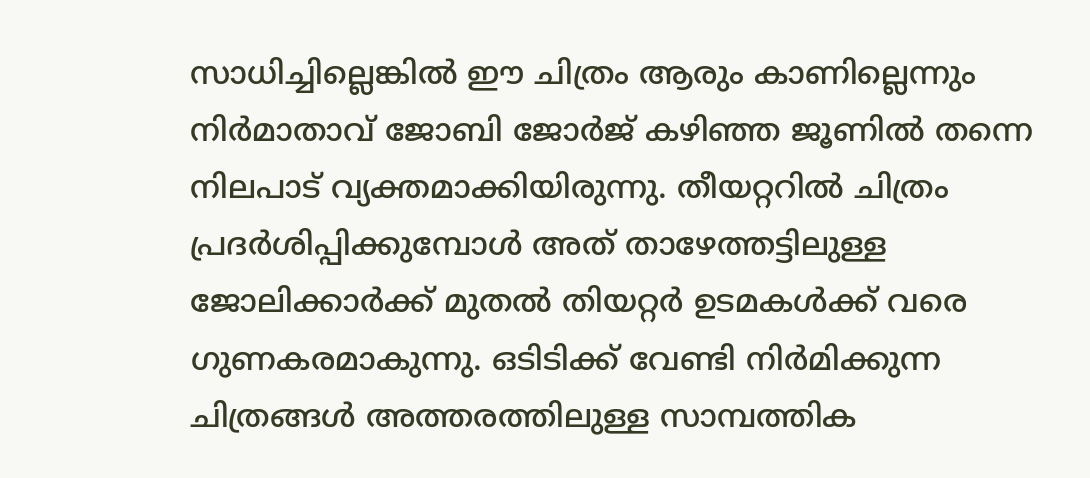സാധിച്ചില്ലെങ്കിൽ ഈ ചിത്രം ആരും കാണില്ലെന്നും നിർമാതാവ് ജോബി ജോർജ് കഴിഞ്ഞ ജൂണിൽ തന്നെ നിലപാട് വ്യക്തമാക്കിയിരുന്നു. തീയറ്ററിൽ ചിത്രം പ്രദർശിപ്പിക്കുമ്പോൾ അത് താഴേത്തട്ടിലുള്ള ജോലിക്കാർക്ക് മുതൽ തിയറ്റർ ഉടമകൾക്ക് വരെ ഗുണകരമാകുന്നു. ഒടിടിക്ക് വേണ്ടി നിർമിക്കുന്ന ചിത്രങ്ങൾ അത്തരത്തിലുള്ള സാമ്പത്തിക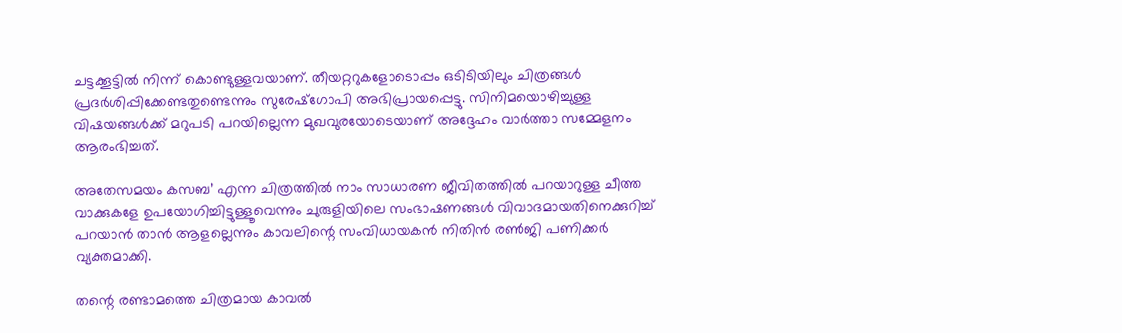ചട്ടക്കൂട്ടിൽ നിന്ന് കൊണ്ടുള്ളവയാണ്. തീയറ്ററുകളോടൊപ്പം ഒടിടിയിലും ചിത്രങ്ങൾ പ്രദർശിപ്പിക്കേണ്ടതുണ്ടെന്നും സുരേഷ്‌ഗോപി അഭിപ്രായപ്പെട്ടു. സിനിമയൊഴിച്ചുള്ള വിഷയങ്ങൾക്ക് മറുപടി പറയില്ലെന്ന മുഖവുരയോടെയാണ് അദ്ദേഹം വാർത്താ സമ്മേളനം ആരംഭിച്ചത്.

അതേസമയം കസബ’ എന്ന ചിത്രത്തിൽ നാം സാധാരണ ജീവിതത്തിൽ പറയാറുള്ള ചീത്ത വാക്കുകളേ ഉപയോഗിച്ചിട്ടുള്ളൂവെന്നും ചുരുളിയിലെ സംഭാഷണങ്ങൾ വിവാദമായതിനെക്കുറിച്ച് പറയാൻ താൻ ആളല്ലെന്നും കാവലിന്റെ സംവിധായകൻ നിതിൻ രൺജി പണിക്കർ വ്യക്തമാക്കി.

തന്റെ രണ്ടാമത്തെ ചിത്രമായ കാവൽ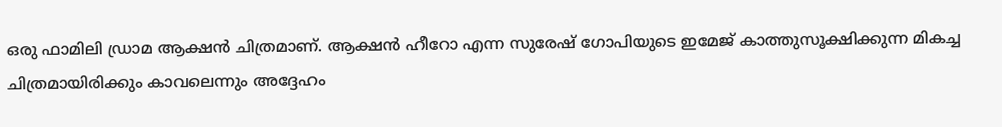ഒരു ഫാമിലി ഡ്രാമ ആക്ഷൻ ചിത്രമാണ്. ആക്ഷൻ ഹീറോ എന്ന സുരേഷ് ഗോപിയുടെ ഇമേജ് കാത്തുസൂക്ഷിക്കുന്ന മികച്ച ചിത്രമായിരിക്കും കാവലെന്നും അദ്ദേഹം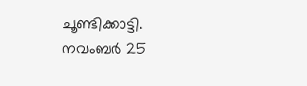ചൂണ്ടിക്കാട്ടി. നവംബർ 25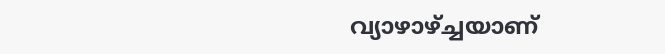വ്യാഴാഴ്ച്ചയാണ്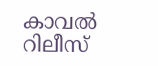കാവൽ റിലീസ്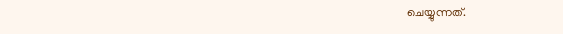ചെയ്യുന്നത്.